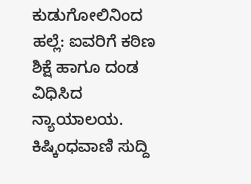ಕುಡುಗೋಲಿನಿಂದ ಹಲ್ಲೆ: ಐವರಿಗೆ ಕಠಿಣ ಶಿಕ್ಷೆ ಹಾಗೂ ದಂಡ ವಿಧಿಸಿದ ನ್ಯಾಯಾಲಯ.
ಕಿಷ್ಕಿಂಧವಾಣಿ ಸುದ್ದಿ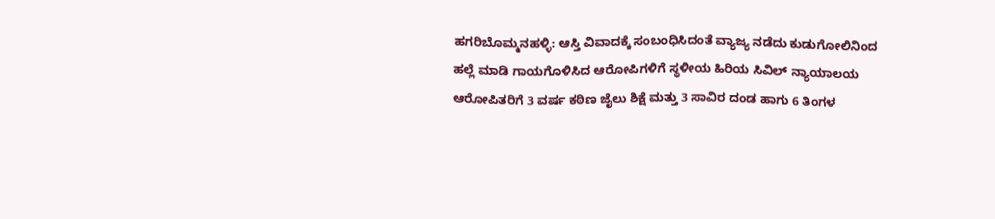ಹಗರಿಬೊಮ್ಮನಹಳ್ಳಿ: ಆಸ್ತಿ ವಿವಾದಕ್ಕೆ ಸಂಬಂಧಿಸಿದಂತೆ ವ್ಯಾಜ್ಯ ನಡೆದು ಕುಡುಗೋಲಿನಿಂದ ಹಲ್ಲೆ ಮಾಡಿ ಗಾಯಗೊಳಿಸಿದ ಆರೋಪಿಗಳಿಗೆ ಸ್ಥಳೀಯ ಹಿರಿಯ ಸಿವಿಲ್ ನ್ಯಾಯಾಲಯ ಆರೋಪಿತರಿಗೆ 3 ವರ್ಷ ಕಠಿಣ ಜೈಲು ಶಿಕ್ಷೆ ಮತ್ತು 3 ಸಾವಿರ ದಂಡ ಹಾಗು 6 ತಿಂಗಳ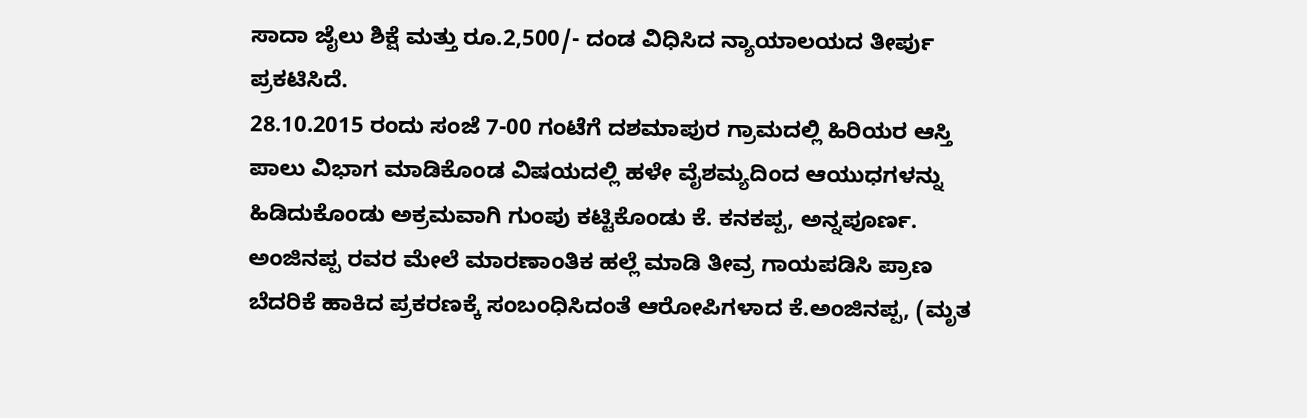ಸಾದಾ ಜೈಲು ಶಿಕ್ಷೆ ಮತ್ತು ರೂ.2,500/- ದಂಡ ವಿಧಿಸಿದ ನ್ಯಾಯಾಲಯದ ತೀರ್ಪು ಪ್ರಕಟಿಸಿದೆ.
28.10.2015 ರಂದು ಸಂಜೆ 7-00 ಗಂಟೆಗೆ ದಶಮಾಪುರ ಗ್ರಾಮದಲ್ಲಿ ಹಿರಿಯರ ಆಸ್ತಿ ಪಾಲು ವಿಭಾಗ ಮಾಡಿಕೊಂಡ ವಿಷಯದಲ್ಲಿ ಹಳೇ ವೈಶಮ್ಯದಿಂದ ಆಯುಧಗಳನ್ನು ಹಿಡಿದುಕೊಂಡು ಅಕ್ರಮವಾಗಿ ಗುಂಪು ಕಟ್ಟಿಕೊಂಡು ಕೆ. ಕನಕಪ್ಪ, ಅನ್ನಪೂರ್ಣ. ಅಂಜಿನಪ್ಪ ರವರ ಮೇಲೆ ಮಾರಣಾಂತಿಕ ಹಲ್ಲೆ ಮಾಡಿ ತೀವ್ರ ಗಾಯಪಡಿಸಿ ಪ್ರಾಣ ಬೆದರಿಕೆ ಹಾಕಿದ ಪ್ರಕರಣಕ್ಕೆ ಸಂಬಂಧಿಸಿದಂತೆ ಆರೋಪಿಗಳಾದ ಕೆ.ಅಂಜಿನಪ್ಪ, (ಮೃತ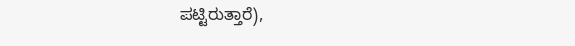ಪಟ್ಟಿರುತ್ತಾರೆ),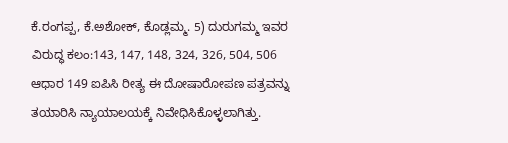ಕೆ.ರಂಗಪ್ಪ, ಕೆ.ಅಶೋಕ್, ಕೊಡ್ಲಮ್ಮ. 5) ದುರುಗಮ್ಮ ಇವರ ವಿರುದ್ಧ ಕಲಂ:143, 147, 148, 324, 326, 504, 506 ಆಧಾರ 149 ಐಪಿಸಿ ರೀತ್ಯ ಈ ದೋಷಾರೋಪಣ ಪತ್ರವನ್ನು ತಯಾರಿಸಿ ನ್ಯಾಯಾಲಯಕ್ಕೆ ನಿವೇಧಿಸಿಕೊಳ್ಳಲಾಗಿತ್ತು.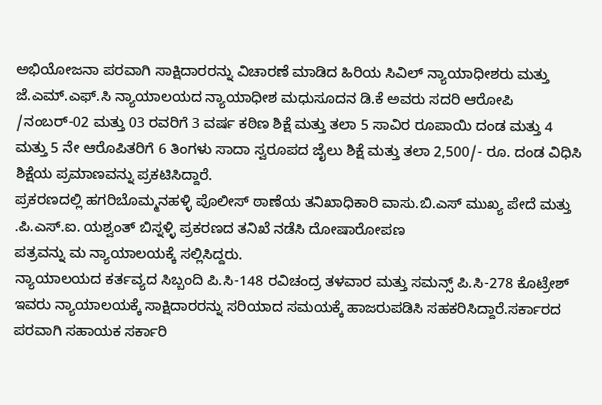ಅಭಿಯೋಜನಾ ಪರವಾಗಿ ಸಾಕ್ಷಿದಾರರನ್ನು ವಿಚಾರಣೆ ಮಾಡಿದ ಹಿರಿಯ ಸಿವಿಲ್ ನ್ಯಾಯಾಧೀಶರು ಮತ್ತು ಜೆ.ಎಮ್.ಎಫ್.ಸಿ ನ್ಯಾಯಾಲಯದ ನ್ಯಾಯಾಧೀಶ ಮಧುಸೂದನ ಡಿ.ಕೆ ಅವರು ಸದರಿ ಆರೋಪಿ /ನಂಬರ್-02 ಮತ್ತು 03 ರವರಿಗೆ 3 ವರ್ಷ ಕಠಿಣ ಶಿಕ್ಷೆ ಮತ್ತು ತಲಾ 5 ಸಾವಿರ ರೂಪಾಯಿ ದಂಡ ಮತ್ತು 4 ಮತ್ತು 5 ನೇ ಆರೊಪಿತರಿಗೆ 6 ತಿಂಗಳು ಸಾದಾ ಸ್ವರೂಪದ ಜೈಲು ಶಿಕ್ಷೆ ಮತ್ತು ತಲಾ 2,500/- ರೂ. ದಂಡ ವಿಧಿಸಿ ಶಿಕ್ಷೆಯ ಪ್ರಮಾಣವನ್ನು ಪ್ರಕಟಿಸಿದ್ದಾರೆ.
ಪ್ರಕರಣದಲ್ಲಿ ಹಗರಿಬೊಮ್ಮನಹಳ್ಳಿ ಪೊಲೀಸ್ ಠಾಣೆಯ ತನಿಖಾಧಿಕಾರಿ ವಾಸು.ಬಿ.ಎಸ್ ಮುಖ್ಯ ಪೇದೆ ಮತ್ತು .ಪಿ.ಎಸ್.ಐ. ಯಶ್ವಂತ್ ಬಿಸ್ನಳ್ಳಿ ಪ್ರಕರಣದ ತನಿಖೆ ನಡೆಸಿ ದೋಷಾರೋಪಣ
ಪತ್ರವನ್ನು ಮ ನ್ಯಾಯಾಲಯಕ್ಕೆ ಸಲ್ಲಿಸಿದ್ದರು.
ನ್ಯಾಯಾಲಯದ ಕರ್ತವ್ಯದ ಸಿಬ್ಬಂದಿ ಪಿ.ಸಿ-148 ರವಿಚಂದ್ರ ತಳವಾರ ಮತ್ತು ಸಮನ್ಸ್ ಪಿ.ಸಿ-278 ಕೊಟ್ರೇಶ್ ಇವರು ನ್ಯಾಯಾಲಯಕ್ಕೆ ಸಾಕ್ಷಿದಾರರನ್ನು ಸರಿಯಾದ ಸಮಯಕ್ಕೆ ಹಾಜರುಪಡಿಸಿ ಸಹಕರಿಸಿದ್ದಾರೆ.ಸರ್ಕಾರದ ಪರವಾಗಿ ಸಹಾಯಕ ಸರ್ಕಾರಿ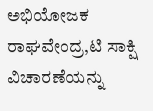ಅಭಿಯೋಜಕ ರಾಘವೇಂದ್ರ,ಟಿ ಸಾಕ್ಷಿ ವಿಚಾರಣೆಯನ್ನು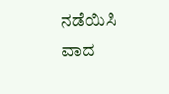ನಡೆಯಿಸಿ ವಾದ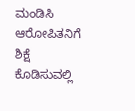ಮಂಡಿಸಿ ಆರೋಪಿತನಿಗೆ ಶಿಕ್ಷೆ ಕೊಡಿಸುವಲ್ಲಿ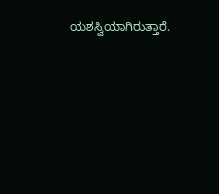ಯಶಸ್ವಿಯಾಗಿರುತ್ತಾರೆ.